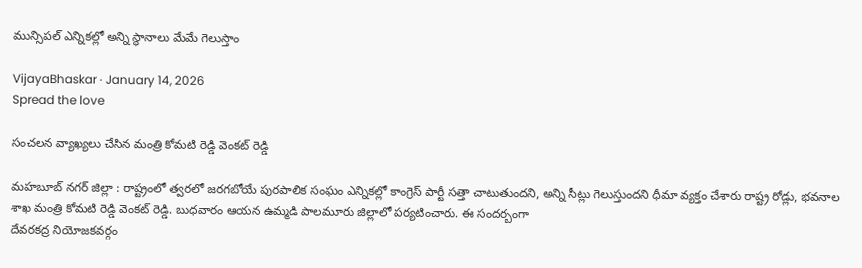మున్సిప‌ల్ ఎన్నిక‌ల్లో అన్ని స్థానాలు మేమే గెలుస్తాం

VijayaBhaskar · January 14, 2026
Spread the love

సంచ‌ల‌న వ్యాఖ్య‌లు చేసిన మంత్రి కోమ‌టి రెడ్డి వెంక‌ట్ రెడ్డి

మ‌హ‌బూబ్ న‌గ‌ర్ జిల్లా : రాష్ట్రంలో త్వ‌ర‌లో జ‌ర‌గ‌బోయే పుర‌పాలిక సంఘం ఎన్నిక‌ల్లో కాంగ్రెస్ పార్టీ స‌త్తా చాటుతుంద‌ని, అన్ని సీట్లు గెలుస్తుంద‌ని ధీమా వ్య‌క్తం చేశారు రాష్ట్ర రోడ్లు, భ‌వ‌నాల శాఖ మంత్రి కోమ‌టి రెడ్డి వెంకట్ రెడ్డి. బుధ‌వారం ఆయ‌న ఉమ్మ‌డి పాల‌మూరు జిల్లాలో ప‌ర్య‌టించారు. ఈ సంద‌ర్బంగా
దేవరకద్ర నియోజకవర్గం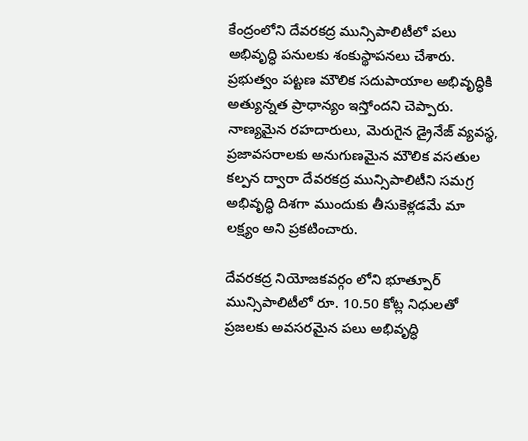కేంద్రంలోని దేవరకద్ర మున్సిపాలిటీలో పలు అభివృద్ధి పనులకు శంకుస్థాపనలు చేశారు. ప్రభుత్వం పట్టణ మౌలిక సదుపాయాల అభివృద్ధికి అత్యున్నత ప్రాధాన్యం ఇస్తోందని చెప్పారు. నాణ్యమైన రహదారులు, మెరుగైన డ్రైనేజ్ వ్యవస్థ, ప్రజావసరాలకు అనుగుణమైన మౌలిక వసతుల కల్పన ద్వారా దేవరకద్ర మున్సిపాలిటీని సమగ్ర అభివృద్ధి దిశగా ముందుకు తీసుకెళ్లడమే మా లక్ష్యం అని ప్ర‌క‌టించారు.

దేవరకద్ర నియోజకవర్గం లోని భూత్పూర్ మున్సిపాలిటీలో రూ. 10.50 కోట్ల నిధులతో ప్రజలకు అవసరమైన పలు అభివృద్ధి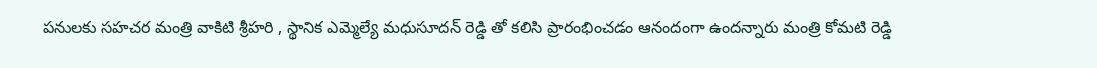పనులకు సహచర మంత్రి వాకిటి శ్రీహరి , స్థానిక ఎమ్మెల్యే మధుసూదన్ రెడ్డి తో క‌లిసి ప్రారంభించ‌డం ఆనందంగా ఉంద‌న్నారు మంత్రి కోమ‌టి రెడ్డి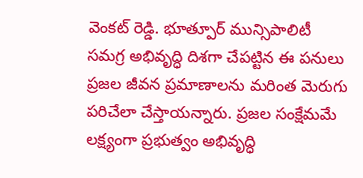వెంక‌ట్ రెడ్డి. భూత్పూర్ మున్సిపాలిటీ సమగ్ర అభివృద్ధి దిశగా చేపట్టిన ఈ పనులు ప్రజల జీవన ప్రమాణాలను మరింత మెరుగు ప‌రిచేలా చేస్తాయ‌న్నారు. ప్రజల సంక్షేమమే లక్ష్యంగా ప్రభుత్వం అభివృద్ధి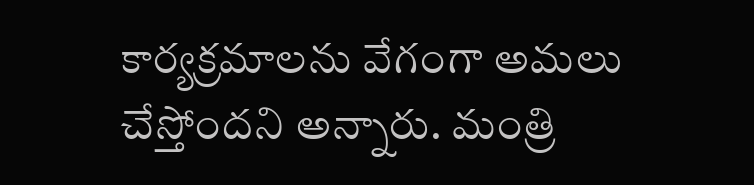కార్యక్రమాలను వేగంగా అమలు చేస్తోందని అన్నారు. మంత్రి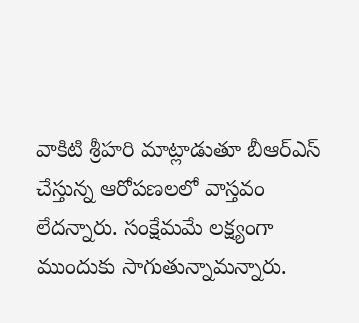వాకిటి శ్రీ‌హ‌రి మాట్లాడుతూ బీఆర్ఎస్ చేస్తున్న ఆరోప‌ణ‌లలో వాస్త‌వం లేద‌న్నారు. సంక్షేమ‌మే ల‌క్ష్యంగా ముందుకు సాగుతున్నామ‌న్నారు.